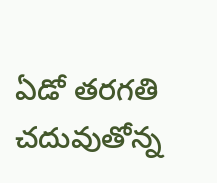ఏడో తరగతి చదువుతోన్న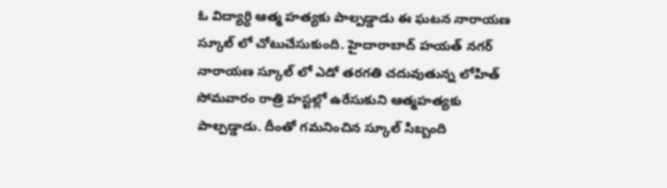ఓ విద్యార్ధి ఆత్మ హత్యకు పాల్పడ్డాడు ఈ ఘటన నారాయణ స్కూల్ లో చోటుచేసుకుంది. హైదారాబాద్ హయత్ నగర్ నారాయణ స్కూల్ లో ఎడో తరగతి చదువుతున్న లోహిత్ సోమవారం రాత్రి హస్టల్లో ఉరేసుకుని ఆత్మహత్యకు పాల్పడ్డాడు. దీంతో గమనించిన స్కూల్ సిబ్బంది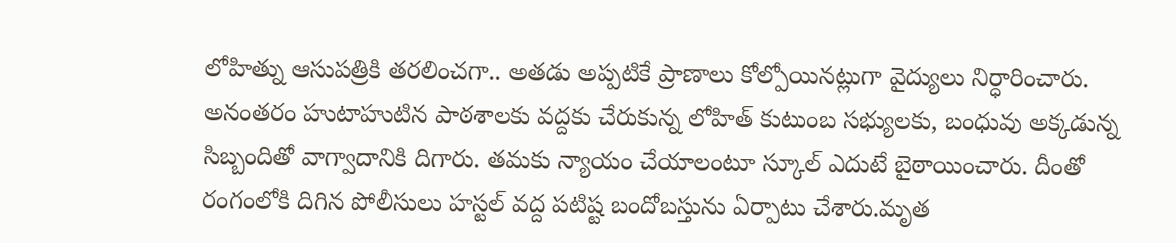లోహిత్ను ఆసుపత్రికి తరలించగా.. అతడు అప్పటికే ప్రాణాలు కోల్పోయినట్లుగా వైద్యులు నిర్ధారించారు.
అనంతరం హుటాహుటిన పాఠశాలకు వద్దకు చేరుకున్న లోహిత్ కుటుంబ సభ్యులకు, బంధువు అక్కడున్న సిబ్బందితో వాగ్వాదానికి దిగారు. తమకు న్యాయం చేయాలంటూ స్కూల్ ఎదుటే బైఠాయించారు. దీంతో రంగంలోకి దిగిన పోలీసులు హస్టల్ వద్ద పటిష్ట బందోబస్తును ఏర్పాటు చేశారు.మృత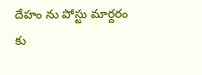దేహం ను పోస్టు మార్దరం కు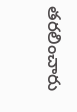తరలించారు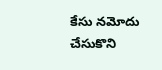కేసు నమోదు చేసుకొని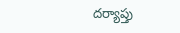దర్యాప్తు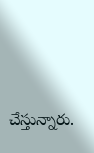చేస్తున్నారు.